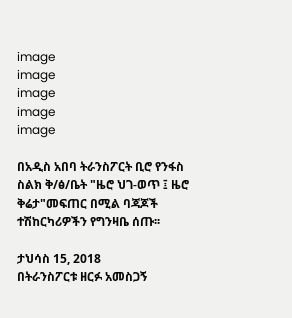image
image
image
image
image

በአዲስ አበባ ትራንስፖርት ቢሮ የንፋስ ስልክ ቅ/ፅ/ቤት "ዜሮ ህገ-ወጥ ፤ ዜሮ ቅሬታ"መፍጠር በሚል ባጃጆች ተሽከርካሪዎችን የግንዛቤ ሰጡ፡፡

ታህሳስ 15, 2018
በትራንስፖርቱ ዘርፉ አመስጋኝ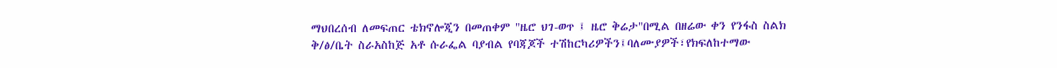ማህበረሰብ ለመፍጠር ቴክኖሎጂን በመጠቀም "ዜሮ ህገ-ወጥ ፤ ዜሮ ቅሬታ"በሚል በዘሬው ቀን የንፋስ ስልክ ቅ/ፅ/ቤት ስራአስከጅ አቶ ሱራፌል ባያብል የባጃጆች ተሽከርካሪዎችን፤ባለሙያዎች፣የክፍለከተማው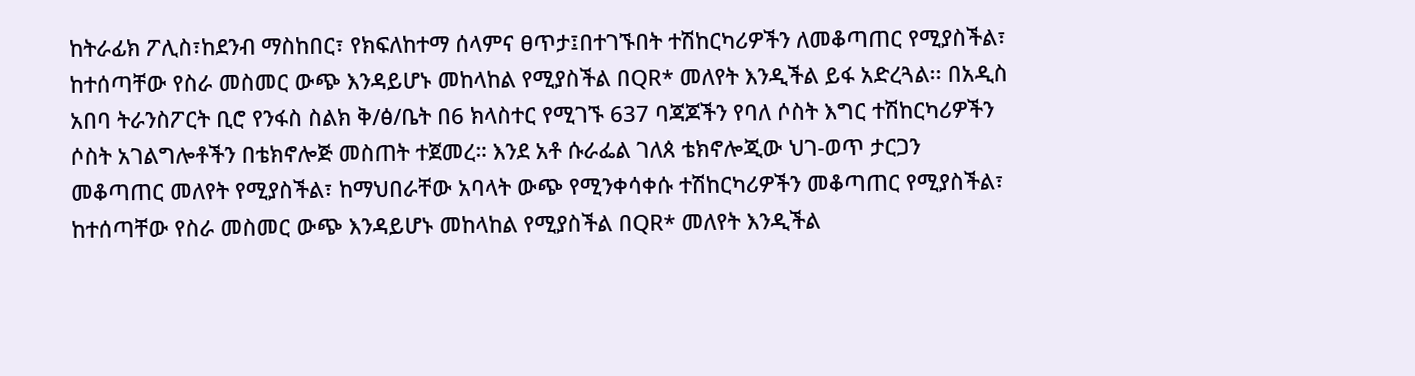ከትራፊክ ፖሊስ፣ከደንብ ማስከበር፣ የክፍለከተማ ሰላምና ፀጥታ፤በተገኙበት ተሽከርካሪዎችን ለመቆጣጠር የሚያስችል፣ ከተሰጣቸው የስራ መስመር ውጭ እንዳይሆኑ መከላከል የሚያስችል በQR* መለየት እንዲችል ይፋ አድረጓል፡፡ በአዲስ አበባ ትራንስፖርት ቢሮ የንፋስ ስልክ ቅ/ፅ/ቤት በ6 ክላስተር የሚገኙ 637 ባጃጆችን የባለ ሶስት እግር ተሽከርካሪዎችን ሶስት አገልግሎቶችን በቴክኖሎጅ መስጠት ተጀመረ። እንደ አቶ ሱራፌል ገለጰ ቴክኖሎጂው ህገ-ወጥ ታርጋን መቆጣጠር መለየት የሚያስችል፣ ከማህበራቸው አባላት ውጭ የሚንቀሳቀሱ ተሽከርካሪዎችን መቆጣጠር የሚያስችል፣ ከተሰጣቸው የስራ መስመር ውጭ እንዳይሆኑ መከላከል የሚያስችል በQR* መለየት እንዲችል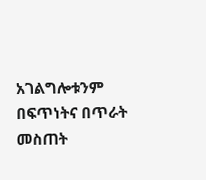አገልግሎቱንም በፍጥነትና በጥራት መስጠት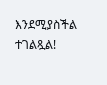እንደሚያስችል ተገልጿል!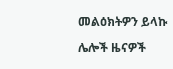መልዕክትዎን ይላኩ

ሌሎች ዜናዎች